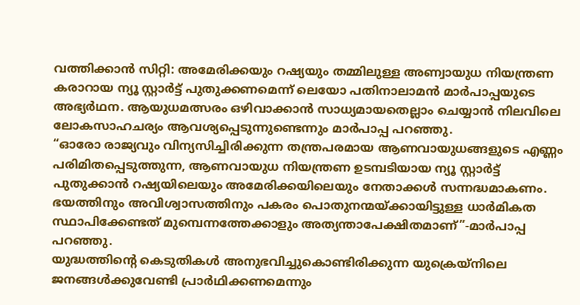വത്തിക്കാൻ സിറ്റി: അമേരിക്കയും റഷ്യയും തമ്മിലുള്ള അണ്വായുധ നിയന്ത്രണ കരാറായ ന്യൂ സ്റ്റാർട്ട് പുതുക്കണമെന്ന് ലെയോ പതിനാലാമൻ മാർപാപ്പയുടെ അഭ്യർഥന. ആയുധമത്സരം ഒഴിവാക്കാൻ സാധ്യമായതെല്ലാം ചെയ്യാൻ നിലവിലെ ലോകസാഹചര്യം ആവശ്യപ്പെടുന്നുണ്ടെന്നും മാർപാപ്പ പറഞ്ഞു.
“ഓരോ രാജ്യവും വിന്യസിച്ചിരിക്കുന്ന തന്ത്രപരമായ ആണവായുധങ്ങളുടെ എണ്ണം പരിമിതപ്പെടുത്തുന്ന, ആണവായുധ നിയന്ത്രണ ഉടമ്പടിയായ ന്യൂ സ്റ്റാർട്ട് പുതുക്കാൻ റഷ്യയിലെയും അമേരിക്കയിലെയും നേതാക്കൾ സന്നദ്ധമാകണം. ഭയത്തിനും അവിശ്വാസത്തിനും പകരം പൊതുനന്മയ്ക്കായിട്ടുള്ള ധാർമികത സ്ഥാപിക്കേണ്ടത് മുമ്പെന്നത്തേക്കാളും അത്യന്താപേക്ഷിതമാണ്”-മാർപാപ്പ പറഞ്ഞു.
യുദ്ധത്തിന്റെ കെടുതികൾ അനുഭവിച്ചുകൊണ്ടിരിക്കുന്ന യുക്രെയ്നിലെ ജനങ്ങൾക്കുവേണ്ടി പ്രാർഥിക്കണമെന്നും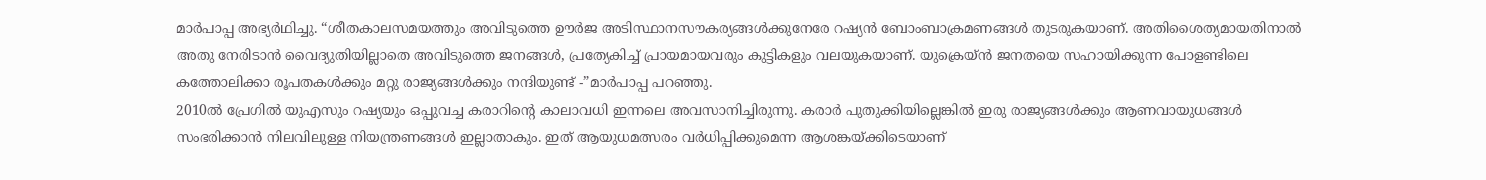മാർപാപ്പ അഭ്യർഥിച്ചു. “ശീതകാലസമയത്തും അവിടുത്തെ ഊർജ അടിസ്ഥാനസൗകര്യങ്ങൾക്കുനേരേ റഷ്യൻ ബോംബാക്രമണങ്ങൾ തുടരുകയാണ്. അതിശൈത്യമായതിനാൽ അതു നേരിടാൻ വൈദ്യുതിയില്ലാതെ അവിടുത്തെ ജനങ്ങൾ, പ്രത്യേകിച്ച് പ്രായമായവരും കുട്ടികളും വലയുകയാണ്. യുക്രെയ്ൻ ജനതയെ സഹായിക്കുന്ന പോളണ്ടിലെ കത്തോലിക്കാ രൂപതകൾക്കും മറ്റു രാജ്യങ്ങൾക്കും നന്ദിയുണ്ട് -”മാർപാപ്പ പറഞ്ഞു.
2010ൽ പ്രേഗിൽ യുഎസും റഷ്യയും ഒപ്പുവച്ച കരാറിന്റെ കാലാവധി ഇന്നലെ അവസാനിച്ചിരുന്നു. കരാർ പുതുക്കിയില്ലെങ്കിൽ ഇരു രാജ്യങ്ങൾക്കും ആണവായുധങ്ങൾ സംഭരിക്കാൻ നിലവിലുള്ള നിയന്ത്രണങ്ങൾ ഇല്ലാതാകും. ഇത് ആയുധമത്സരം വർധിപ്പിക്കുമെന്ന ആശങ്കയ്ക്കിടെയാണ്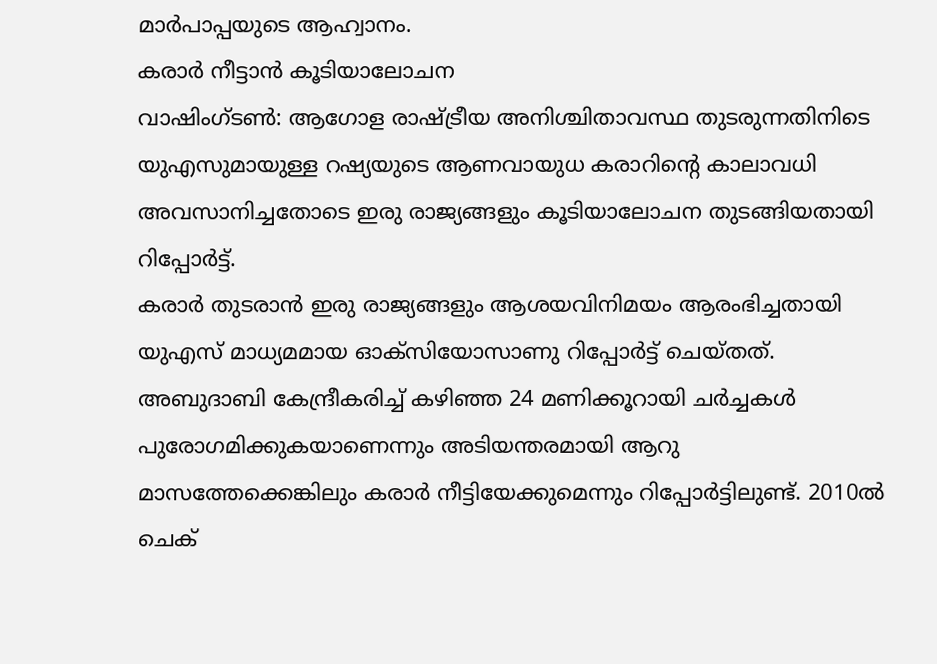മാർപാപ്പയുടെ ആഹ്വാനം.
കരാർ നീട്ടാൻ കൂടിയാലോചന
വാഷിംഗ്ടൺ: ആഗോള രാഷ്ട്രീയ അനിശ്ചിതാവസ്ഥ തുടരുന്നതിനിടെ യുഎസുമായുള്ള റഷ്യയുടെ ആണവായുധ കരാറിന്റെ കാലാവധി അവസാനിച്ചതോടെ ഇരു രാജ്യങ്ങളും കൂടിയാലോചന തുടങ്ങിയതായി റിപ്പോർട്ട്.
കരാർ തുടരാൻ ഇരു രാജ്യങ്ങളും ആശയവിനിമയം ആരംഭിച്ചതായി യുഎസ് മാധ്യമമായ ഓക്സിയോസാണു റിപ്പോർട്ട് ചെയ്തത്. അബുദാബി കേന്ദ്രീകരിച്ച് കഴിഞ്ഞ 24 മണിക്കൂറായി ചർച്ചകൾ പുരോഗമിക്കുകയാണെന്നും അടിയന്തരമായി ആറു മാസത്തേക്കെങ്കിലും കരാർ നീട്ടിയേക്കുമെന്നും റിപ്പോർട്ടിലുണ്ട്. 2010ൽ ചെക്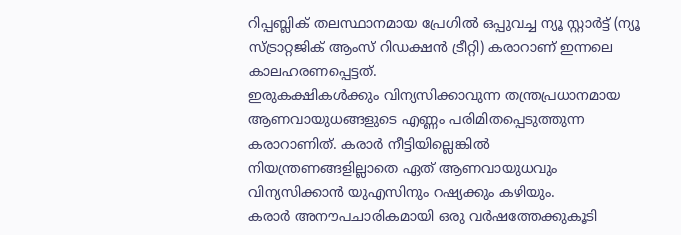റിപ്പബ്ലിക് തലസ്ഥാനമായ പ്രേഗിൽ ഒപ്പുവച്ച ന്യൂ സ്റ്റാർട്ട് (ന്യൂ സ്ട്രാറ്റജിക് ആംസ് റിഡക്ഷൻ ട്രീറ്റി) കരാറാണ് ഇന്നലെ കാലഹരണപ്പെട്ടത്.
ഇരുകക്ഷികൾക്കും വിന്യസിക്കാവുന്ന തന്ത്രപ്രധാനമായ ആണവായുധങ്ങളുടെ എണ്ണം പരിമിതപ്പെടുത്തുന്ന കരാറാണിത്. കരാർ നീട്ടിയില്ലെങ്കിൽ നിയന്ത്രണങ്ങളില്ലാതെ ഏത് ആണവായുധവും വിന്യസിക്കാൻ യുഎസിനും റഷ്യക്കും കഴിയും.
കരാർ അനൗപചാരികമായി ഒരു വർഷത്തേക്കുകൂടി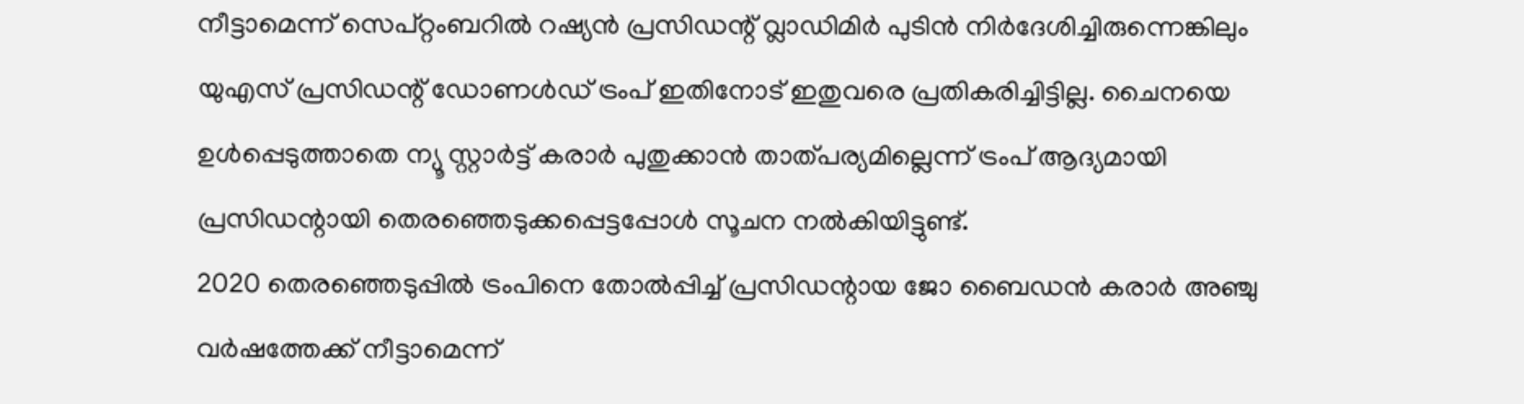നീട്ടാമെന്ന് സെപ്റ്റംബറിൽ റഷ്യൻ പ്രസിഡന്റ് വ്ലാഡിമിർ പുടിൻ നിർദേശിച്ചിരുന്നെങ്കിലും യുഎസ് പ്രസിഡന്റ് ഡോണൾഡ് ട്രംപ് ഇതിനോട് ഇതുവരെ പ്രതികരിച്ചിട്ടില്ല. ചൈനയെ ഉൾപ്പെടുത്താതെ ന്യൂ സ്റ്റാർട്ട് കരാർ പുതുക്കാൻ താത്പര്യമില്ലെന്ന് ട്രംപ് ആദ്യമായി പ്രസിഡന്റായി തെരഞ്ഞെടുക്കപ്പെട്ടപ്പോൾ സൂചന നൽകിയിട്ടുണ്ട്.
2020 തെരഞ്ഞെടുപ്പിൽ ട്രംപിനെ തോൽപ്പിച്ച് പ്രസിഡന്റായ ജോ ബൈഡൻ കരാർ അഞ്ചു വർഷത്തേക്ക് നീട്ടാമെന്ന്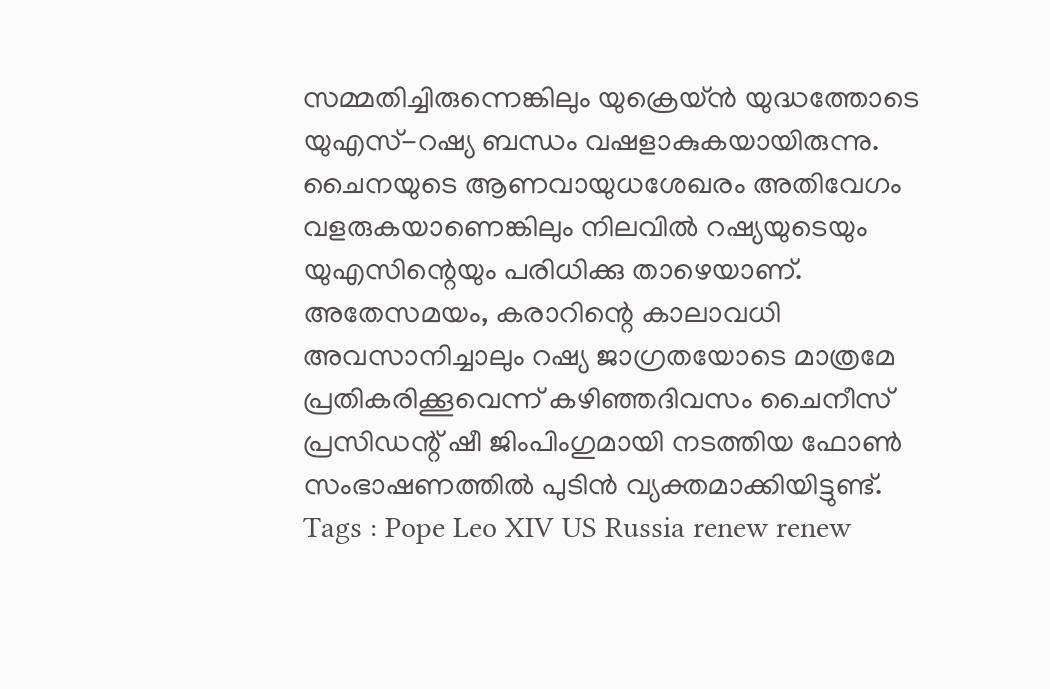സമ്മതിച്ചിരുന്നെങ്കിലും യുക്രെയ്ൻ യുദ്ധത്തോടെ യുഎസ്-റഷ്യ ബന്ധം വഷളാകുകയായിരുന്നു.
ചൈനയുടെ ആണവായുധശേഖരം അതിവേഗം വളരുകയാണെങ്കിലും നിലവിൽ റഷ്യയുടെയും യുഎസിന്റെയും പരിധിക്കു താഴെയാണ്. അതേസമയം, കരാറിന്റെ കാലാവധി അവസാനിച്ചാലും റഷ്യ ജാഗ്രതയോടെ മാത്രമേ പ്രതികരിക്കൂവെന്ന് കഴിഞ്ഞദിവസം ചൈനീസ് പ്രസിഡന്റ് ഷീ ജിംപിംഗുമായി നടത്തിയ ഫോൺ സംഭാഷണത്തിൽ പുടിൻ വ്യക്തമാക്കിയിട്ടുണ്ട്.
Tags : Pope Leo XIV US Russia renew renew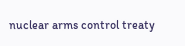nuclear arms control treaty